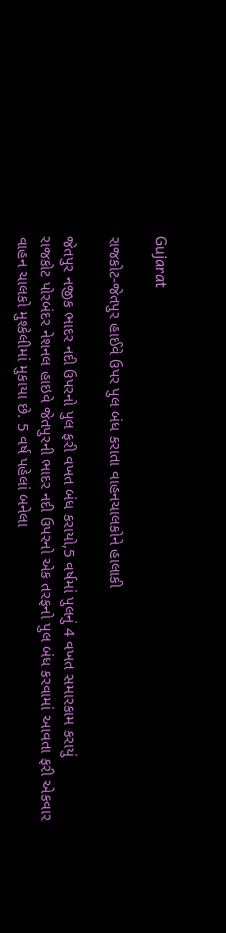Gujarat

રાજકોટ-જેતપુર હાઈવે ઉપર પુલ બંધ કરાતા વાહનચાલકોને હાલાકી

જેતપુર નજીક ભાદર નદી ઉપરનો પુલ ફરી વખત બંધ કરાયો,5 વર્ષમાં પુલનું 4 વખત સમારકામ કરાયું
રાજકોટ પોરબંદર નેશનલ હાઇવે જેતપુરની ભાદર નદી ઉપરનો એક તરફનો પુલ બંધ કરવામાં આવતા ફરી એકવાર વાહન ચાલકો મુશ્કેલીમાં મુકાયા છે. 5 વર્ષ પહેલાં બનેલા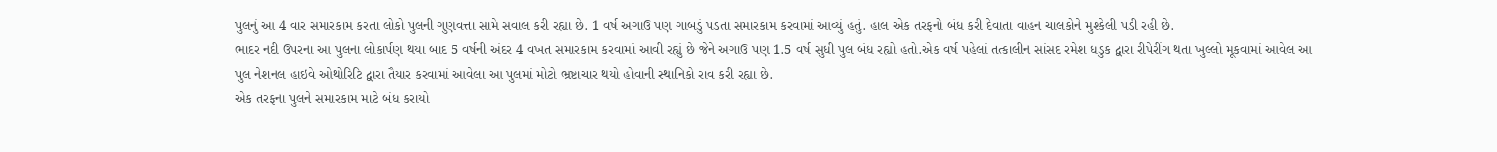પુલનું આ 4 વાર સમારકામ કરતા લોકો પુલની ગુણવત્તા સામે સવાલ કરી રહ્યા છે. 1 વર્ષ અગાઉ પણ ગાબડું પડતા સમારકામ કરવામાં આવ્યું હતું. હાલ એક તરફનો બંધ કરી દેવાતા વાહન ચાલકોને મુશ્કેલી પડી રહી છે.
ભાદર નદી ઉપરના આ પુલના લોકાર્પણ થયા બાદ 5 વર્ષની અંદર 4 વખત સમારકામ કરવામાં આવી રહ્યું છે જેને અગાઉ પણ 1.5 વર્ષ સુધી પુલ બંધ રહ્યો હતો.એક વર્ષ પહેલાં તત્કાલીન સાંસદ રમેશ ધડુક દ્વારા રીપેરીંગ થતા ખુલ્લો મૂકવામાં આવેલ આ પુલ નેશનલ હાઇવે ઓથોરિટિ દ્વારા તૈયાર કરવામાં આવેલા આ પુલમાં મોટો ભ્રષ્ટાચાર થયો હોવાની સ્થાનિકો રાવ કરી રહ્યા છે.
એક તરફના પુલને સમારકામ માટે બંધ કરાયો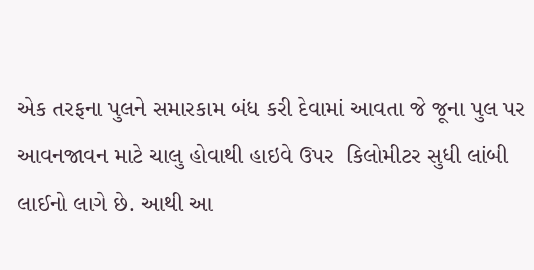એક તરફના પુલને સમારકામ બંધ કરી દેવામાં આવતા જે જૂના પુલ પર  આવનજાવન માટે ચાલુ હોવાથી હાઇવે ઉપર  કિલોમીટર સુધી લાંબી લાઈનો લાગે છે. આથી આ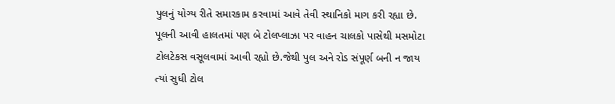પુલનું યોગ્ય રીતે સમારકામ કરવામાં આવે તેવી સ્થાનિકો માગ કરી રહ્યા છે.
પૂલની આવી હાલતમાં પણ બે ટોલપ્લાઝા પર વાહન ચાલકો પાસેથી મસમોટા ટોલટેકસ વસૂલવામાં આવી રહ્યો છે.જેથી પુલ અને રોડ સંપૂર્ણ બની ન જાય ત્યાં સુધી ટોલ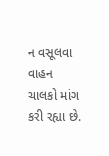ન વસૂલવા વાહન ચાલકો માંગ કરી રહ્યા છે.